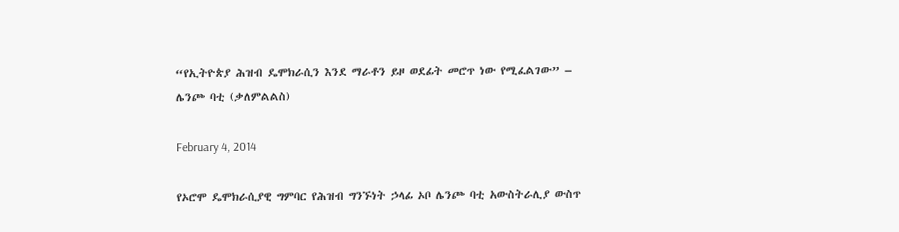“የኢትዮጵያ ሕዝብ ዴሞክራሲን እንደ ማራቶን ይዞ ወደፊት መሮጥ ነው የሚፈልገው” – ሌንጮ ባቲ (ቃለምልልስ)

February 4, 2014

የኦሮሞ ዴሞክራሲያዊ ግምባር የሕዝብ ግንኙነት ኃላፊ ኦቦ ሌንጮ ባቲ አውስትራሊያ ውስጥ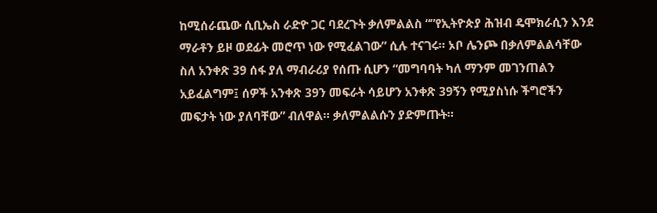ከሚሰራጨው ሲቢኤስ ራድዮ ጋር ባደረጉት ቃለምልልስ “”የኢትዮጵያ ሕዝብ ዴሞክራሲን እንደ ማራቶን ይዞ ወደፊት መሮጥ ነው የሚፈልገው” ሲሉ ተናገሩ። ኦቦ ሌንጮ በቃለምልልሳቸው ስለ አንቀጽ 39 ሰፋ ያለ ማብራሪያ የሰጡ ሲሆን “መግባባት ካለ ማንም መገንጠልን አይፈልግም፤ ሰዎች አንቀጽ 39ን መፍራት ሳይሆን አንቀጽ 39ኝን የሚያስነሱ ችግሮችን መፍታት ነው ያለባቸው” ብለዋል። ቃለምልልሱን ያድምጡት።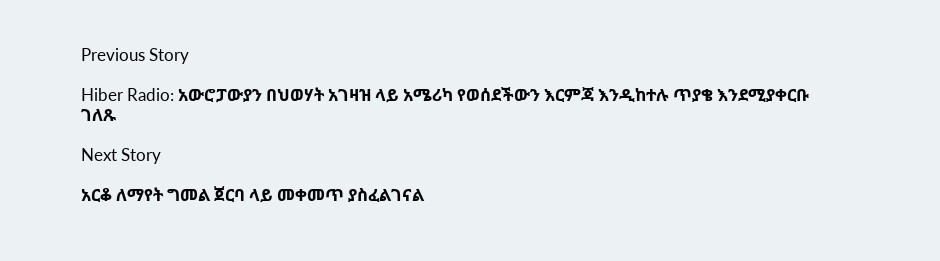Previous Story

Hiber Radio: አውሮፓውያን በህወሃት አገዛዝ ላይ አሜሪካ የወሰደችውን እርምጃ እንዲከተሉ ጥያቄ እንደሚያቀርቡ ገለጹ

Next Story

አርቆ ለማየት ግመል ጀርባ ላይ መቀመጥ ያስፈልገናል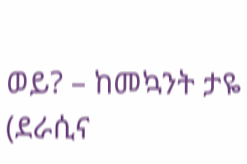ወይ? – ከመኳንት ታዬ (ደራሲና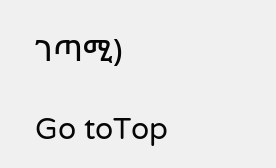ገጣሚ)

Go toTop